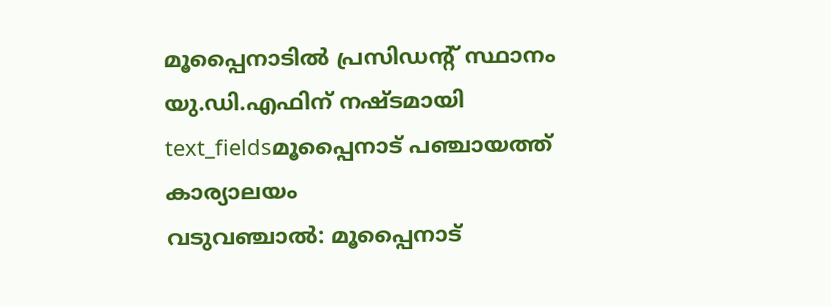മൂപ്പൈനാടിൽ പ്രസിഡന്റ് സ്ഥാനം യു.ഡി.എഫിന് നഷ്ടമായി
text_fieldsമൂപ്പൈനാട് പഞ്ചായത്ത് കാര്യാലയം
വടുവഞ്ചാൽ: മൂപ്പൈനാട്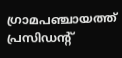ഗ്രാമപഞ്ചായത്ത് പ്രസിഡന്റ്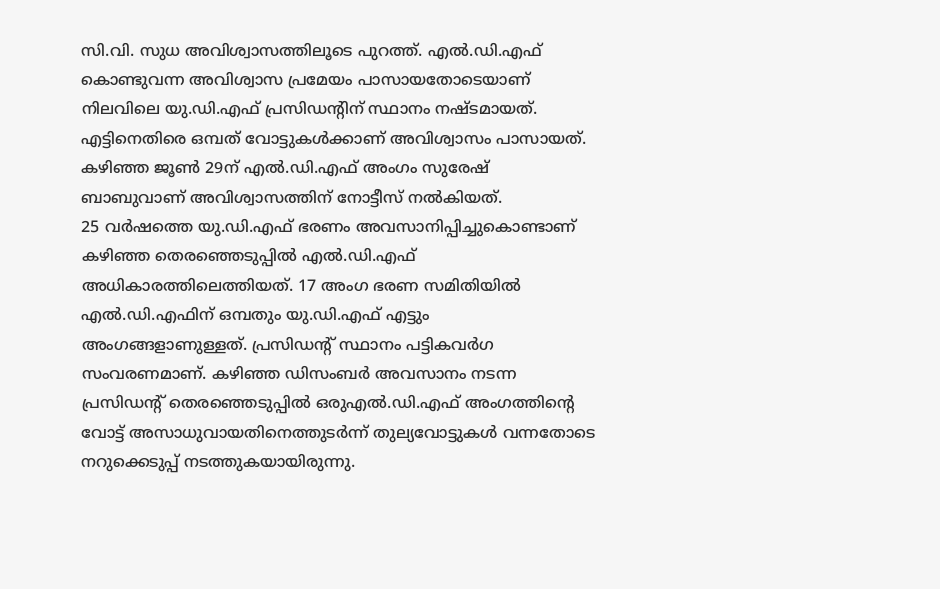സി.വി. സുധ അവിശ്വാസത്തിലൂടെ പുറത്ത്. എൽ.ഡി.എഫ് കൊണ്ടുവന്ന അവിശ്വാസ പ്രമേയം പാസായതോടെയാണ് നിലവിലെ യു.ഡി.എഫ് പ്രസിഡന്റിന് സ്ഥാനം നഷ്ടമായത്. എട്ടിനെതിരെ ഒമ്പത് വോട്ടുകൾക്കാണ് അവിശ്വാസം പാസായത്. കഴിഞ്ഞ ജൂൺ 29ന് എൽ.ഡി.എഫ് അംഗം സുരേഷ് ബാബുവാണ് അവിശ്വാസത്തിന് നോട്ടീസ് നൽകിയത്.
25 വർഷത്തെ യു.ഡി.എഫ് ഭരണം അവസാനിപ്പിച്ചുകൊണ്ടാണ് കഴിഞ്ഞ തെരഞ്ഞെടുപ്പിൽ എൽ.ഡി.എഫ് അധികാരത്തിലെത്തിയത്. 17 അംഗ ഭരണ സമിതിയിൽ എൽ.ഡി.എഫിന് ഒമ്പതും യു.ഡി.എഫ് എട്ടും അംഗങ്ങളാണുള്ളത്. പ്രസിഡന്റ് സ്ഥാനം പട്ടികവർഗ സംവരണമാണ്. കഴിഞ്ഞ ഡിസംബർ അവസാനം നടന്ന പ്രസിഡന്റ് തെരഞ്ഞെടുപ്പിൽ ഒരുഎൽ.ഡി.എഫ് അംഗത്തിന്റെ വോട്ട് അസാധുവായതിനെത്തുടർന്ന് തുല്യവോട്ടുകൾ വന്നതോടെ നറുക്കെടുപ്പ് നടത്തുകയായിരുന്നു.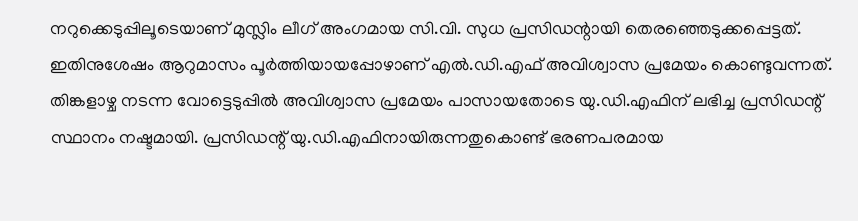നറുക്കെടുപ്പിലൂടെയാണ് മുസ്ലിം ലീഗ് അംഗമായ സി.വി. സുധ പ്രസിഡന്റായി തെരഞ്ഞെടുക്കപ്പെട്ടത്. ഇതിനുശേഷം ആറുമാസം പൂർത്തിയായപ്പോഴാണ് എൽ.ഡി.എഫ് അവിശ്വാസ പ്രമേയം കൊണ്ടുവന്നത്. തിങ്കളാഴ്ച നടന്ന വോട്ടെടുപ്പിൽ അവിശ്വാസ പ്രമേയം പാസായതോടെ യു.ഡി.എഫിന് ലഭിച്ച പ്രസിഡന്റ് സ്ഥാനം നഷ്ടമായി. പ്രസിഡന്റ് യു.ഡി.എഫിനായിരുന്നതുകൊണ്ട് ഭരണപരമായ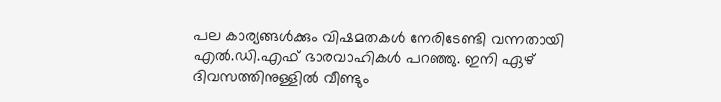പല കാര്യങ്ങൾക്കും വിഷമതകൾ നേരിടേണ്ടി വന്നതായി എൽ.ഡി.എഫ് ഭാരവാഹികൾ പറഞ്ഞു. ഇനി ഏഴ് ദിവസത്തിനുള്ളിൽ വീണ്ടും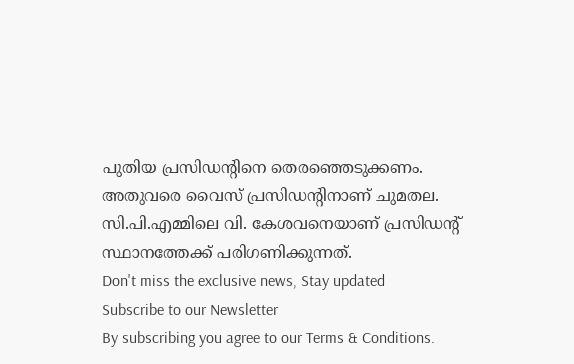പുതിയ പ്രസിഡന്റിനെ തെരഞ്ഞെടുക്കണം. അതുവരെ വൈസ് പ്രസിഡന്റിനാണ് ചുമതല. സി.പി.എമ്മിലെ വി. കേശവനെയാണ് പ്രസിഡന്റ് സ്ഥാനത്തേക്ക് പരിഗണിക്കുന്നത്.
Don't miss the exclusive news, Stay updated
Subscribe to our Newsletter
By subscribing you agree to our Terms & Conditions.